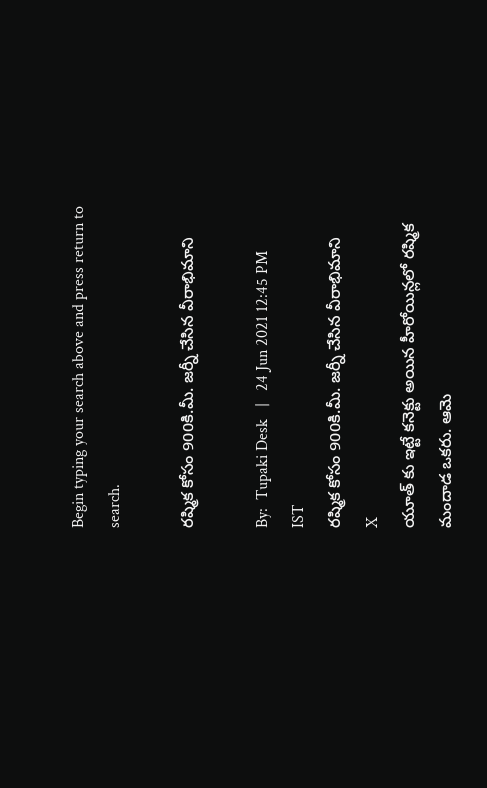Begin typing your search above and press return to search.

రష్మిక కోసం 900కి.మీ. జర్నీ చేసిన వీరాభిమాని

By:  Tupaki Desk   |   24 Jun 2021 12:45 PM IST
రష్మిక కోసం 900కి.మీ. జర్నీ చేసిన వీరాభిమాని
X
యూత్ కు ఇట్టే కనెక్టు అయిన హీరోయిన్లలో రష్మిక మందాడ ఒకరు. ఆమె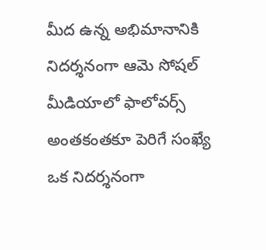మీద ఉన్న అభిమానానికి నిదర్శనంగా ఆమె సోషల్ మీడియాలో ఫాలోవర్స్ అంతకంతకూ పెరిగే సంఖ్యే ఒక నిదర్శనంగా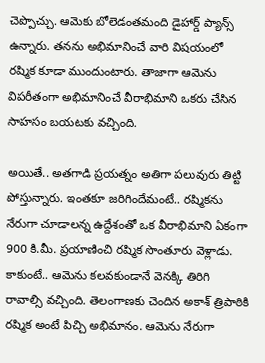చెప్పొచ్చు. ఆమెకు బోలెడంతమంది డైహార్డ్ ప్యాన్స్ ఉన్నారు. తనను అభిమానించే వారి విషయంలో రష్మిక కూడా ముందుంటారు. తాజాగా ఆమెను విపరీతంగా అభిమానించే వీరాభిమాని ఒకరు చేసిన సాహసం బయటకు వచ్చింది.

అయితే.. అతగాడి ప్రయత్నం అతిగా పలువురు తిట్టి పోస్తున్నారు. ఇంతకూ జరిగిందేమంటే.. రష్మికను నేరుగా చూడాలన్న ఉద్దేశంతో ఒక వీరాభిమాని ఏకంగా 900 కి.మీ. ప్రయాణించి రష్మిక సొంతూరు వెళ్లాడు. కాకుంటే.. ఆమెను కలవకుండానే వెనక్కి తిరిగి రావాల్సి వచ్చింది. తెలంగాణకు చెందిన అకాశ్ త్రిపాఠికి రష్మిక అంటే పిచ్చి అభిమానం. ఆమెను నేరుగా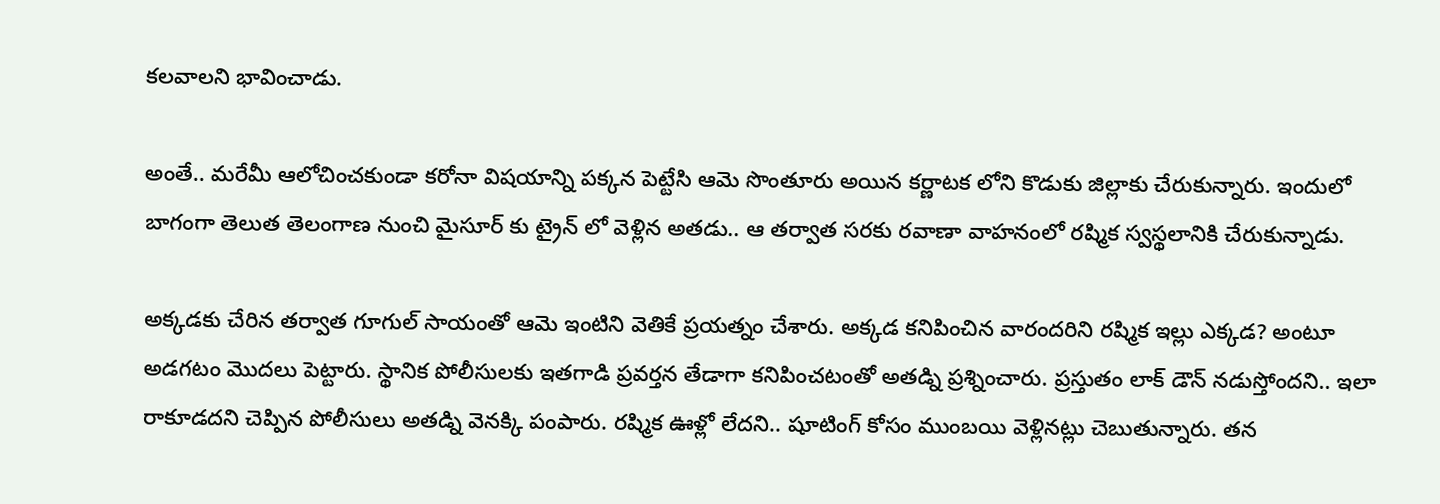కలవాలని భావించాడు.

అంతే.. మరేమీ ఆలోచించకుండా కరోనా విషయాన్ని పక్కన పెట్టేసి ఆమె సొంతూరు అయిన కర్ణాటక లోని కొడుకు జిల్లాకు చేరుకున్నారు. ఇందులో బాగంగా తెలుత తెలంగాణ నుంచి మైసూర్ కు ట్రైన్ లో వెళ్లిన అతడు.. ఆ తర్వాత సరకు రవాణా వాహనంలో రష్మిక స్వస్థలానికి చేరుకున్నాడు.

అక్కడకు చేరిన తర్వాత గూగుల్ సాయంతో ఆమె ఇంటిని వెతికే ప్రయత్నం చేశారు. అక్కడ కనిపించిన వారందరిని రష్మిక ఇల్లు ఎక్కడ? అంటూ అడగటం మొదలు పెట్టారు. స్థానిక పోలీసులకు ఇతగాడి ప్రవర్తన తేడాగా కనిపించటంతో అతడ్ని ప్రశ్నించారు. ప్రస్తుతం లాక్ డౌన్ నడుస్తోందని.. ఇలా రాకూడదని చెప్పిన పోలీసులు అతడ్ని వెనక్కి పంపారు. రష్మిక ఊళ్లో లేదని.. షూటింగ్ కోసం ముంబయి వెళ్లినట్లు చెబుతున్నారు. తన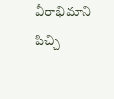వీరాభిమాని పిచ్చి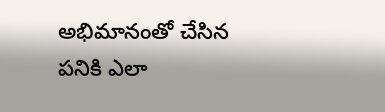అభిమానంతో చేసిన పనికి ఎలా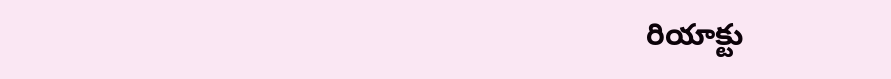రియాక్టు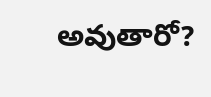అవుతారో?